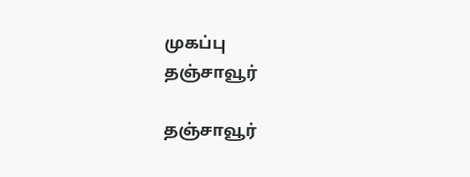முகப்பு
தஞ்சாவூர்

தஞ்சாவூர்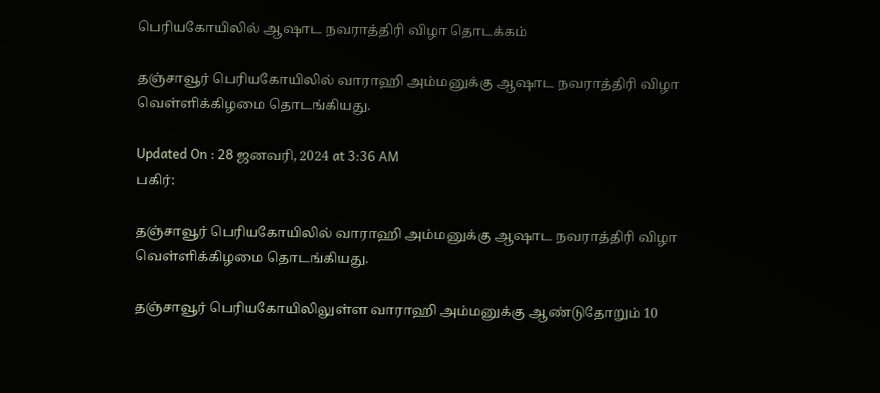பெரியகோயிலில் ஆஷாட நவராத்திரி விழா தொடக்கம்

தஞ்சாவூர் பெரியகோயிலில் வாராஹி அம்மனுக்கு ஆஷாட நவராத்திரி விழா வெள்ளிக்கிழமை தொடங்கியது.

Updated On : 28 ஜனவரி, 2024 at 3:36 AM
பகிர்:

தஞ்சாவூர் பெரியகோயிலில் வாராஹி அம்மனுக்கு ஆஷாட நவராத்திரி விழா வெள்ளிக்கிழமை தொடங்கியது.

தஞ்சாவூர் பெரியகோயிலிலுள்ள வாராஹி அம்மனுக்கு ஆண்டுதோறும் 10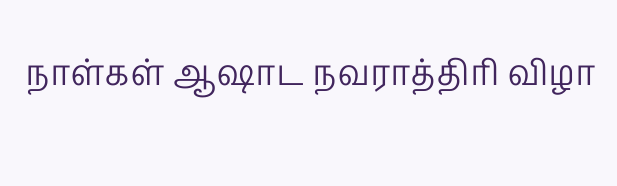நாள்கள் ஆஷாட நவராத்திரி விழா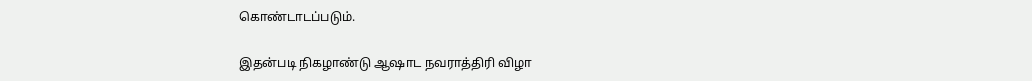கொண்டாடப்படும்.

இதன்படி நிகழாண்டு ஆஷாட நவராத்திரி விழா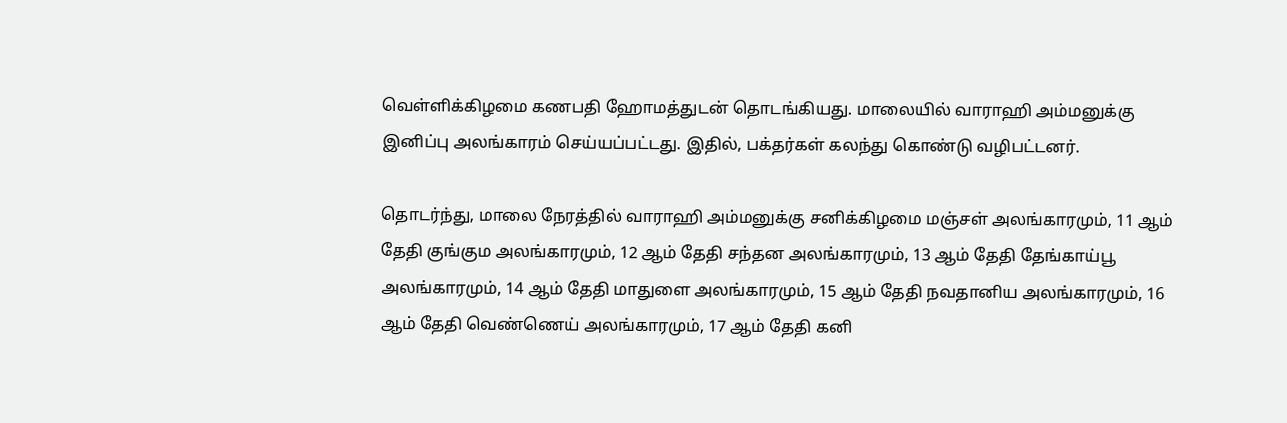வெள்ளிக்கிழமை கணபதி ஹோமத்துடன் தொடங்கியது. மாலையில் வாராஹி அம்மனுக்கு இனிப்பு அலங்காரம் செய்யப்பட்டது. இதில், பக்தர்கள் கலந்து கொண்டு வழிபட்டனர்.

தொடர்ந்து, மாலை நேரத்தில் வாராஹி அம்மனுக்கு சனிக்கிழமை மஞ்சள் அலங்காரமும், 11 ஆம் தேதி குங்கும அலங்காரமும், 12 ஆம் தேதி சந்தன அலங்காரமும், 13 ஆம் தேதி தேங்காய்பூ அலங்காரமும், 14 ஆம் தேதி மாதுளை அலங்காரமும், 15 ஆம் தேதி நவதானிய அலங்காரமும், 16 ஆம் தேதி வெண்ணெய் அலங்காரமும், 17 ஆம் தேதி கனி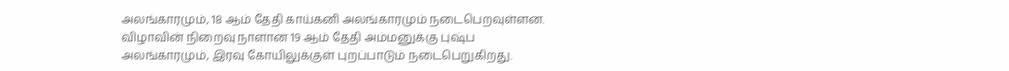அலங்காரமும், 18 ஆம் தேதி காய்கனி அலங்காரமும் நடைபெறவுள்ளன. விழாவின் நிறைவு நாளான 19 ஆம் தேதி அம்மனுக்கு புஷ்ப அலங்காரமும், இரவு கோயிலுக்குள் புறப்பாடும் நடைபெறுகிறது.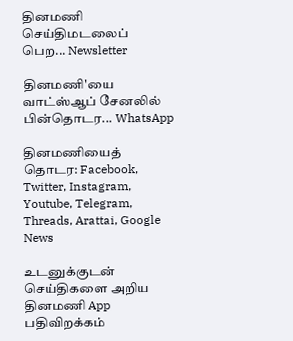தினமணி செய்திமடலைப் பெற... Newsletter

தினமணி'யை வாட்ஸ்ஆப் சேனலில் பின்தொடர... WhatsApp

தினமணியைத் தொடர: Facebook, Twitter, Instagram, Youtube, Telegram, Threads, Arattai, Google News

உடனுக்குடன் செய்திகளை அறிய தினமணி App பதிவிறக்கம்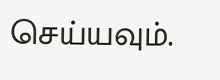செய்யவும்.